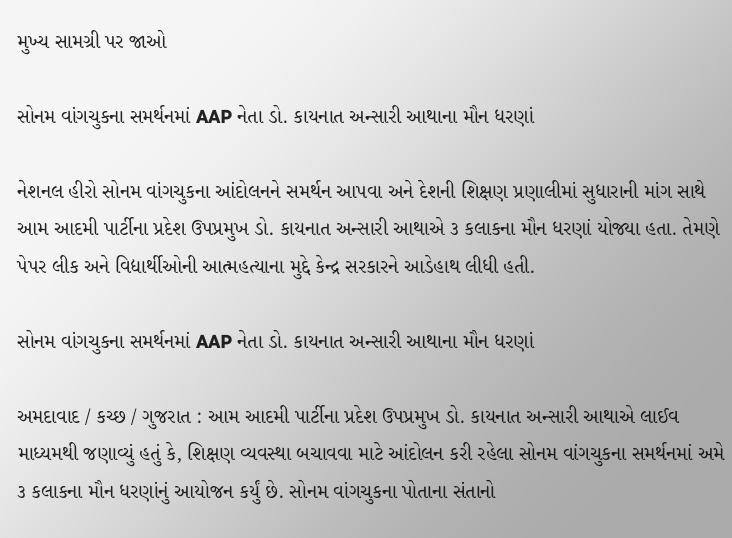મુખ્ય સામગ્રી પર જાઓ

સોનમ વાંગચુકના સમર્થનમાં AAP નેતા ડો. કાયનાત અન્સારી આથાના મૌન ધરણાં

નેશનલ હીરો સોનમ વાંગચુકના આંદોલનને સમર્થન આપવા અને દેશની શિક્ષણ પ્રણાલીમાં સુધારાની માંગ સાથે આમ આદમી પાર્ટીના પ્રદેશ ઉપપ્રમુખ ડો. કાયનાત અન્સારી આથાએ ૩ કલાકના મૌન ધરણાં યોજ્યા હતા. તેમણે પેપર લીક અને વિદ્યાર્થીઓની આત્મહત્યાના મુદ્દે કેન્દ્ર સરકારને આડેહાથ લીધી હતી.

સોનમ વાંગચુકના સમર્થનમાં AAP નેતા ડો. કાયનાત અન્સારી આથાના મૌન ધરણાં

અમદાવાદ / કચ્છ / ગુજરાત : આમ આદમી પાર્ટીના પ્રદેશ ઉપપ્રમુખ ડો. કાયનાત અન્સારી આથાએ લાઈવ માધ્યમથી જણાવ્યું હતું કે, શિક્ષણ વ્યવસ્થા બચાવવા માટે આંદોલન કરી રહેલા સોનમ વાંગચુકના સમર્થનમાં અમે ૩ કલાકના મૌન ધરણાંનું આયોજન કર્યું છે. સોનમ વાંગચુકના પોતાના સંતાનો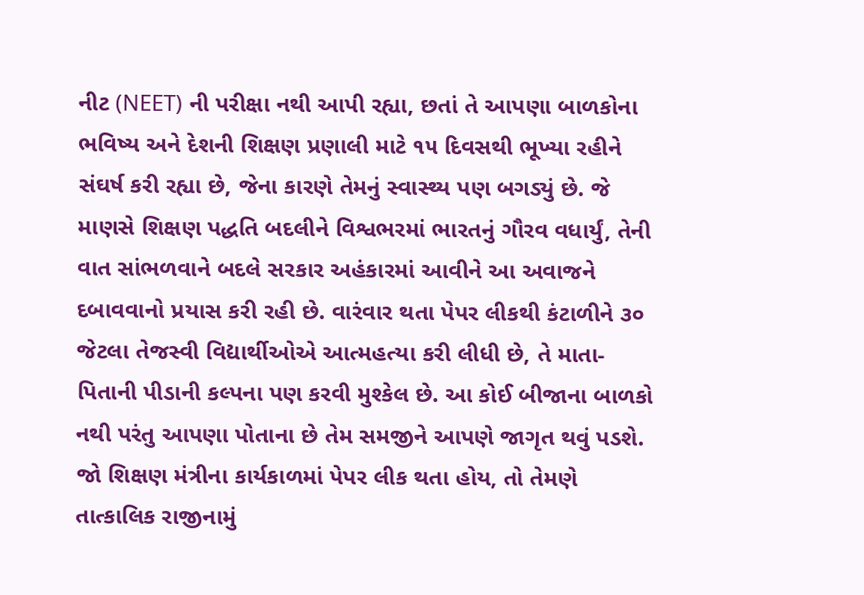નીટ (NEET) ની પરીક્ષા નથી આપી રહ્યા, છતાં તે આપણા બાળકોના ભવિષ્ય અને દેશની શિક્ષણ પ્રણાલી માટે ૧૫ દિવસથી ભૂખ્યા રહીને સંઘર્ષ કરી રહ્યા છે, જેના કારણે તેમનું સ્વાસ્થ્ય પણ બગડ્યું છે. જે માણસે શિક્ષણ પદ્ધતિ બદલીને વિશ્વભરમાં ભારતનું ગૌરવ વધાર્યું, તેની વાત સાંભળવાને બદલે સરકાર અહંકારમાં આવીને આ અવાજને દબાવવાનો પ્રયાસ કરી રહી છે. વારંવાર થતા પેપર લીકથી કંટાળીને ૩૦ જેટલા તેજસ્વી વિદ્યાર્થીઓએ આત્મહત્યા કરી લીધી છે, તે માતા-પિતાની પીડાની કલ્પના પણ કરવી મુશ્કેલ છે. આ કોઈ બીજાના બાળકો નથી પરંતુ આપણા પોતાના છે તેમ સમજીને આપણે જાગૃત થવું પડશે. જો શિક્ષણ મંત્રીના કાર્યકાળમાં પેપર લીક થતા હોય, તો તેમણે તાત્કાલિક રાજીનામું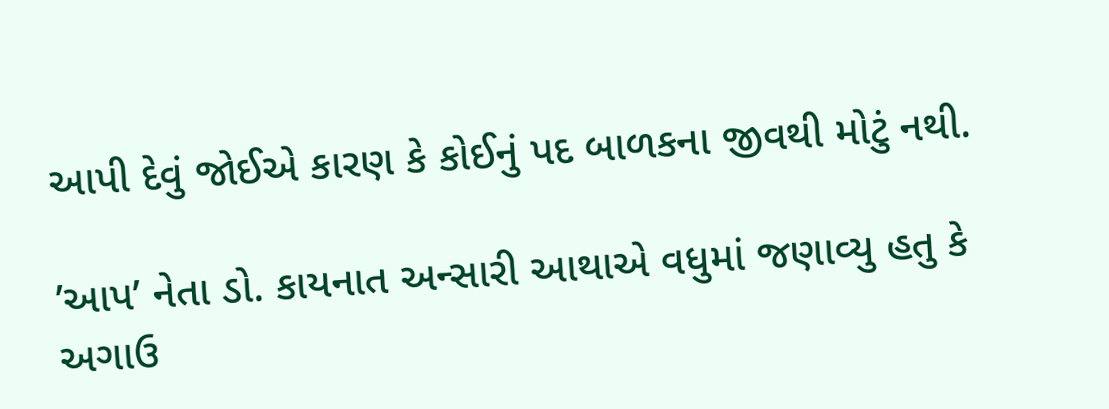આપી દેવું જોઈએ કારણ કે કોઈનું પદ બાળકના જીવથી મોટું નથી.

’આપ’ નેતા ડો. કાયનાત અન્સારી આથાએ વધુમાં જણાવ્યુ હતુ કે અગાઉ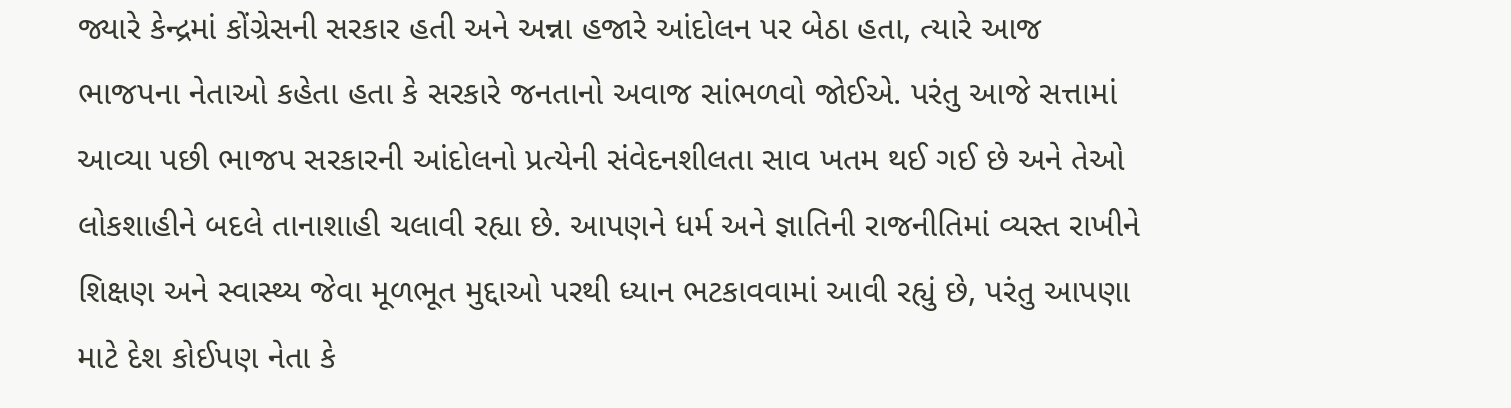જ્યારે કેન્દ્રમાં કોંગ્રેસની સરકાર હતી અને અન્ના હજારે આંદોલન પર બેઠા હતા, ત્યારે આજ ભાજપના નેતાઓ કહેતા હતા કે સરકારે જનતાનો અવાજ સાંભળવો જોઈએ. પરંતુ આજે સત્તામાં આવ્યા પછી ભાજપ સરકારની આંદોલનો પ્રત્યેની સંવેદનશીલતા સાવ ખતમ થઈ ગઈ છે અને તેઓ લોકશાહીને બદલે તાનાશાહી ચલાવી રહ્યા છે. આપણને ધર્મ અને જ્ઞાતિની રાજનીતિમાં વ્યસ્ત રાખીને શિક્ષણ અને સ્વાસ્થ્ય જેવા મૂળભૂત મુદ્દાઓ પરથી ધ્યાન ભટકાવવામાં આવી રહ્યું છે, પરંતુ આપણા માટે દેશ કોઈપણ નેતા કે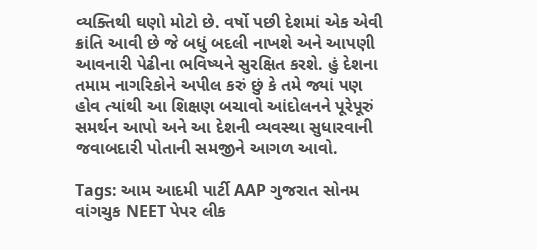વ્યક્તિથી ઘણો મોટો છે. વર્ષો પછી દેશમાં એક એવી ક્રાંતિ આવી છે જે બધું બદલી નાખશે અને આપણી આવનારી પેઢીના ભવિષ્યને સુરક્ષિત કરશે. હું દેશના તમામ નાગરિકોને અપીલ કરું છું કે તમે જ્યાં પણ હોવ ત્યાંથી આ શિક્ષણ બચાવો આંદોલનને પૂરેપૂરું સમર્થન આપો અને આ દેશની વ્યવસ્થા સુધારવાની જવાબદારી પોતાની સમજીને આગળ આવો.

Tags: આમ આદમી પાર્ટી AAP ગુજરાત સોનમ વાંગચુક NEET પેપર લીક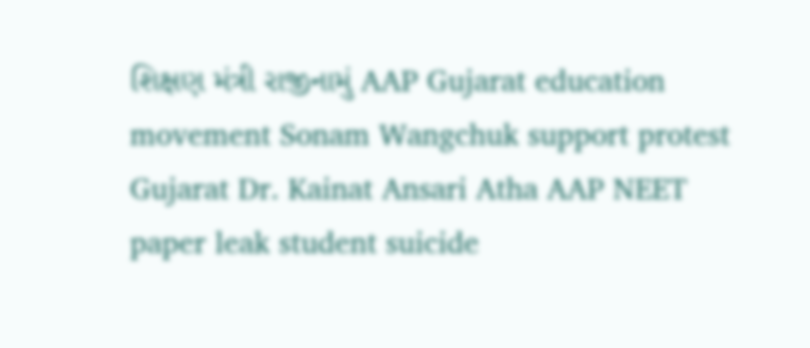શિક્ષણ મંત્રી રાજીનામું AAP Gujarat education movement Sonam Wangchuk support protest Gujarat Dr. Kainat Ansari Atha AAP NEET paper leak student suicide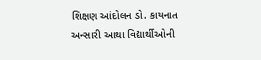શિક્ષણ આંદોલન ડો. કાયનાત અન્સારી આથા વિદ્યાર્થીઓની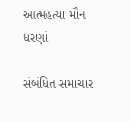આત્મહત્યા મૌન ધરણાં

સંબંધિત સમાચાર